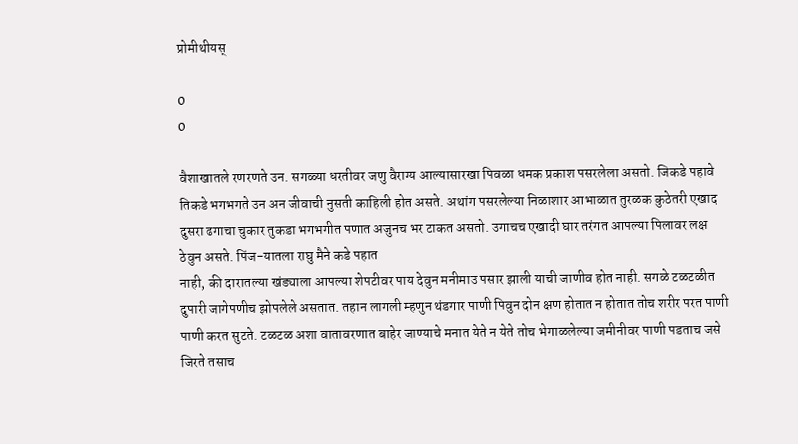प्रोमीथीयस्

0
0

वैशाखातले रणरणते उन. सगळ्या धरतीवर जणु वैराग्य आल्यासारखा पिवळा धमक प्रकाश पसरलेला असतो. जिकडे पहावे तिकडे भगभगते उन अन जीवाची नुसती काहिली होत असते. अथांग पसरलेल्या निळाशार आभाळात तुरळक कुठेतरी एखाद दुसरा ढगाचा चुकार तुकडा भगभगीत पणात अजुनच भर टाकत असतो. उगाचच एखादी घार तरंगत आपल्या पिलावर लक्ष ठेवुन असते. पिंज-यातला राघु मैने कडे पहात
नाही, की दारातल्या खंड्याला आपल्या शेपटीवर पाय देवुन मनीमाउ पसार झाली याची जाणीव होत नाही. सगळे टळटळीत दुपारी जागेपणीच झोपलेले असतात. तहान लागली म्हणुन थंडगार पाणी पिवुन दोन क्षण होतात न होतात तोच शरीर परत पाणी पाणी करत सुटते. टळटळ अशा वातावरणात बाहेर जाण्याचे मनात येते न येते तोच भेगाळलेल्या जमीनीवर पाणी पडताच जसे जिरते तसाच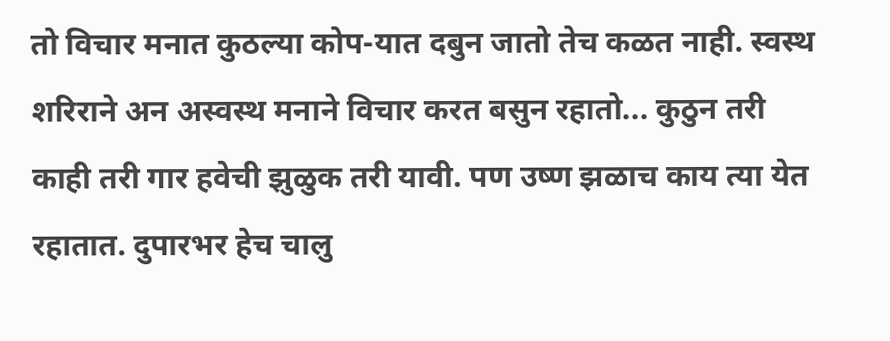तो विचार मनात कुठल्या कोप-यात दबुन जातो तेच कळत नाही. स्वस्थ शरिराने अन अस्वस्थ मनाने विचार करत बसुन रहातो... कुठुन तरी काही तरी गार हवेची झुळुक तरी यावी. पण उष्ण झळाच काय त्या येत रहातात. दुपारभर हेच चालु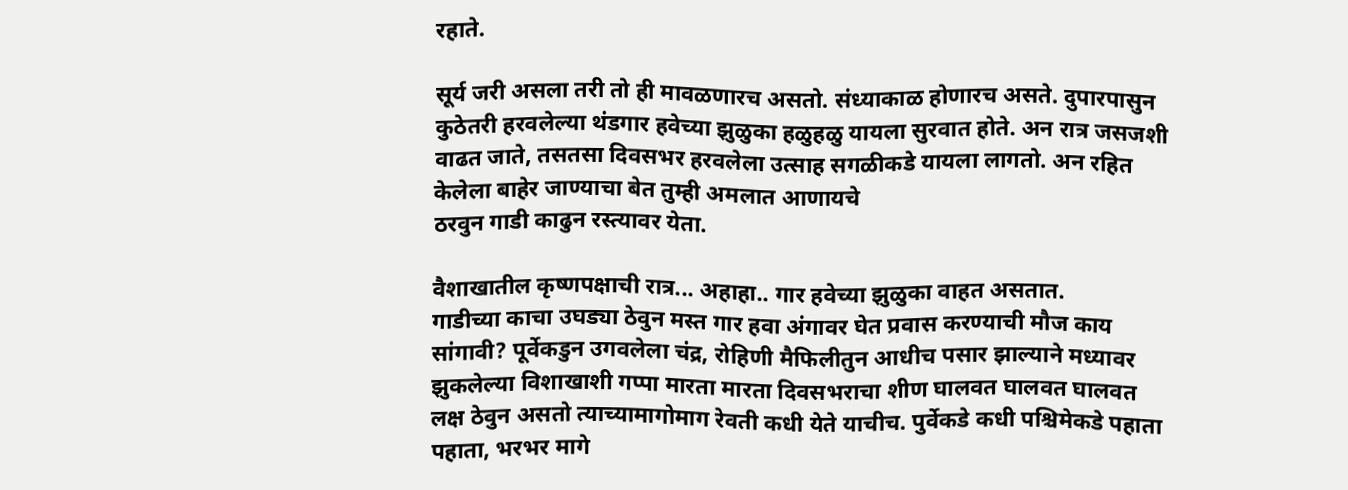रहाते.

सूर्य जरी असला तरी तो ही मावळणारच असतो. संध्याकाळ होणारच असते. दुपारपासुन कुठेतरी हरवलेल्या थंडगार हवेच्या झुळुका हळुहळु यायला सुरवात होते. अन रात्र जसजशी वाढत जाते, तसतसा दिवसभर हरवलेला उत्साह सगळीकडे यायला लागतो. अन रहित केलेला बाहेर जाण्याचा बेत तुम्ही अमलात आणायचे
ठरवुन गाडी काढुन रस्त्यावर येता.

वैशाखातील कृष्णपक्षाची रात्र... अहाहा.. गार हवेच्या झुळुका वाहत असतात.
गाडीच्या काचा उघड्या ठेवुन मस्त गार हवा अंगावर घेत प्रवास करण्याची मौज काय सांगावी? पूर्वेकडुन उगवलेला चंद्र, रोहिणी मैफिलीतुन आधीच पसार झाल्याने मध्यावर झुकलेल्या विशाखाशी गप्पा मारता मारता दिवसभराचा शीण घालवत घालवत घालवत लक्ष ठेवुन असतो त्याच्यामागोमाग रेवती कधी येते याचीच. पुर्वेकडे कधी पश्चिमेकडे पहाता पहाता, भरभर मागे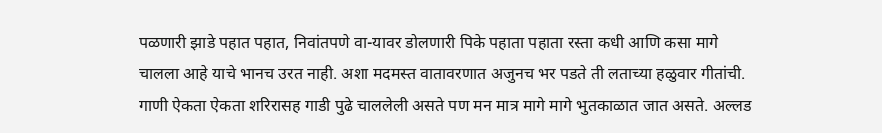पळणारी झाडे पहात पहात, निवांतपणे वा-यावर डोलणारी पिके पहाता पहाता रस्ता कधी आणि कसा मागे चालला आहे याचे भानच उरत नाही. अशा मदमस्त वातावरणात अजुनच भर पडते ती लताच्या हळुवार गीतांची. गाणी ऐकता ऐकता शरिरासह गाडी पुढे चाललेली असते पण मन मात्र मागे मागे भुतकाळात जात असते. अल्लड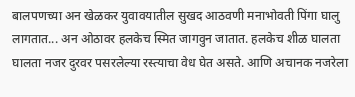बालपणच्या अन खेळकर युवावयातील सुखद आठवणी मनाभोवती पिंगा घालु लागतात... अन ओठावर हलकेच स्मित जागवुन जातात. हलकेच शीळ घालता घालता नजर दुरवर पसरलेल्या रस्त्याचा वेध घेत असते. आणि अचानक नजरेला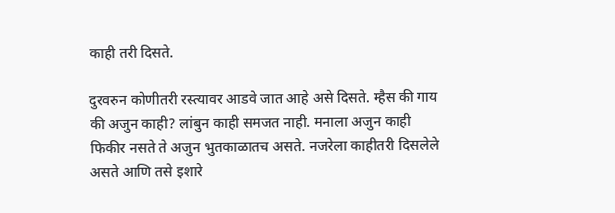काही तरी दिसते.

दुरवरुन कोणीतरी रस्त्यावर आडवे जात आहे असे दिसते. म्हैस की गाय की अजुन काही? लांबुन काही समजत नाही. मनाला अजुन काही फिकीर नसते ते अजुन भुतकाळातच असते. नजरेला काहीतरी दिसलेले असते आणि तसे इशारे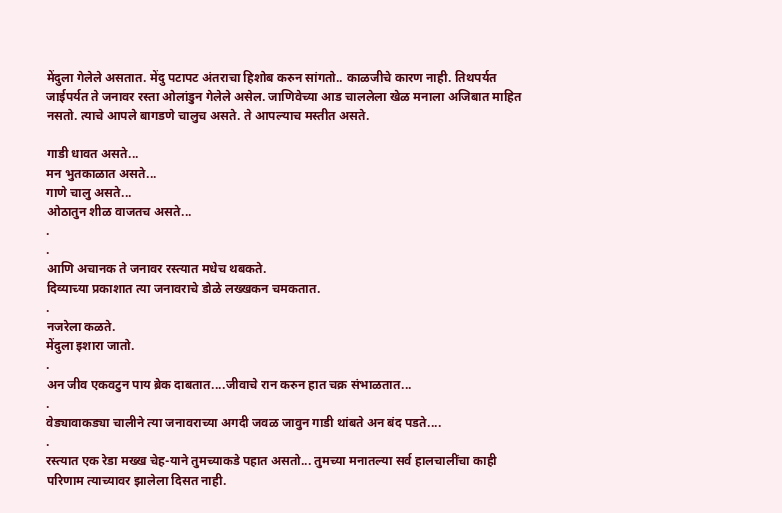मेंदुला गेलेले असतात. मेंदु पटापट अंतराचा हिशोब करुन सांगतो.. काळजीचे कारण नाही. तिथपर्यत जाईपर्यत ते जनावर रस्ता ओलांडुन गेलेले असेल. जाणिवेच्या आड चाललेला खेळ मनाला अजिबात माहित नसतो. त्याचे आपले बागडणे चालुच असते. ते आपल्याच मस्तीत असते.

गाडी धावत असते...
मन भुतकाळात असते...
गाणे चालु असते...
ओठातुन शीळ वाजतच असते...
.
.
आणि अचानक ते जनावर रस्त्यात मधेच थबकते.
दिव्याच्या प्रकाशात त्या जनावराचे डोळे लख्खकन चमकतात.
.
नजरेला कळते.
मेंदुला इशारा जातो.
.
अन जीव एकवटुन पाय ब्रेक दाबतात....जीवाचे रान करुन हात चक्र संभाळतात...
.
वेड्यावाकड्या चालीने त्या जनावराच्या अगदी जवळ जावुन गाडी थांबते अन बंद पडते....
.
रस्त्यात एक रेडा मख्ख चेह-याने तुमच्याकडे पहात असतो... तुमच्या मनातल्या सर्व हालचालींचा काही परिणाम त्याच्यावर झालेला दिसत नाही.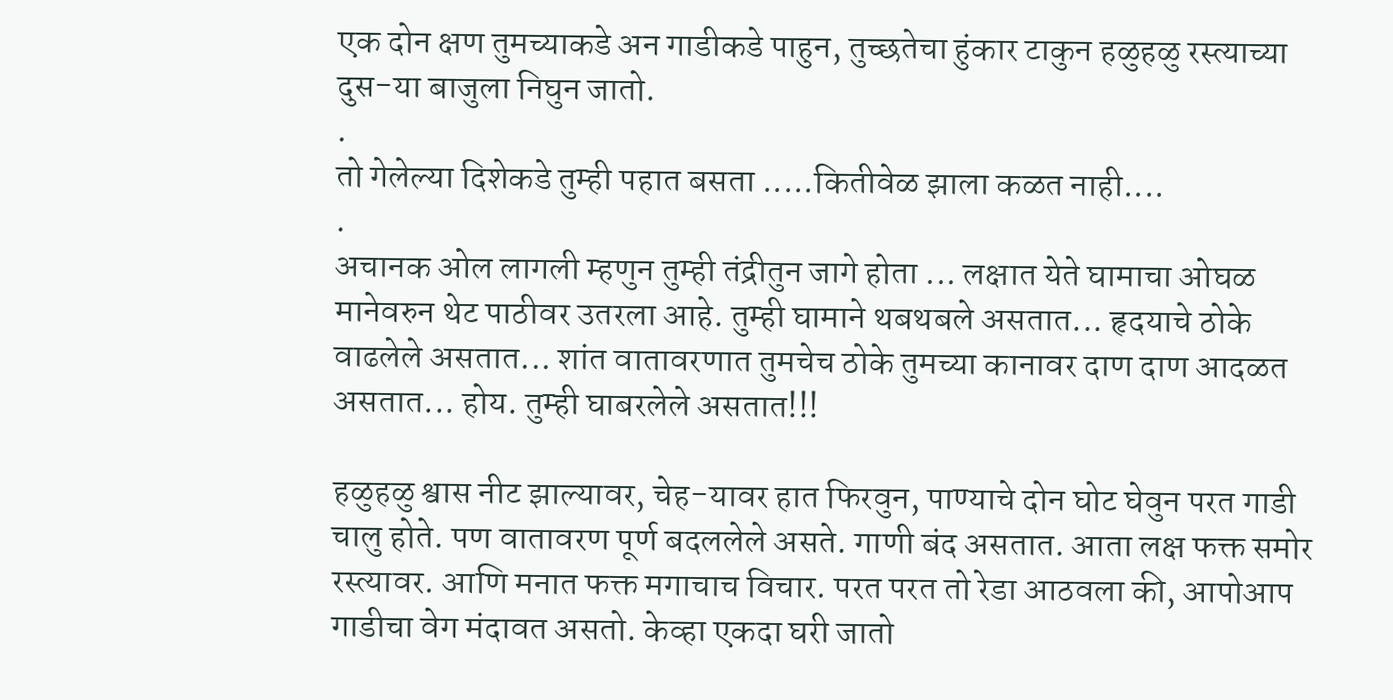एक दोन क्षण तुमच्याकडे अन गाडीकडे पाहुन, तुच्छतेचा हुंकार टाकुन हळुहळु रस्त्याच्या दुस-या बाजुला निघुन जातो.
.
तो गेलेल्या दिशेकडे तुम्ही पहात बसता .....कितीवेळ झाला कळत नाही....
.
अचानक ओल लागली म्हणुन तुम्ही तंद्रीतुन जागे होता ... लक्षात येते घामाचा ओघळ मानेवरुन थेट पाठीवर उतरला आहे. तुम्ही घामाने थबथबले असतात... हृदयाचे ठोके वाढलेले असतात... शांत वातावरणात तुमचेच ठोके तुमच्या कानावर दाण दाण आदळत असतात... होय. तुम्ही घाबरलेले असतात!!!

हळुहळु श्वास नीट झाल्यावर, चेह-यावर हात फिरवुन, पाण्याचे दोन घोट घेवुन परत गाडी चालु होते. पण वातावरण पूर्ण बदललेले असते. गाणी बंद असतात. आता लक्ष फक्त समोर रस्त्यावर. आणि मनात फक्त मगाचाच विचार. परत परत तो रेडा आठवला की, आपोआप गाडीचा वेग मंदावत असतो. केव्हा एकदा घरी जातो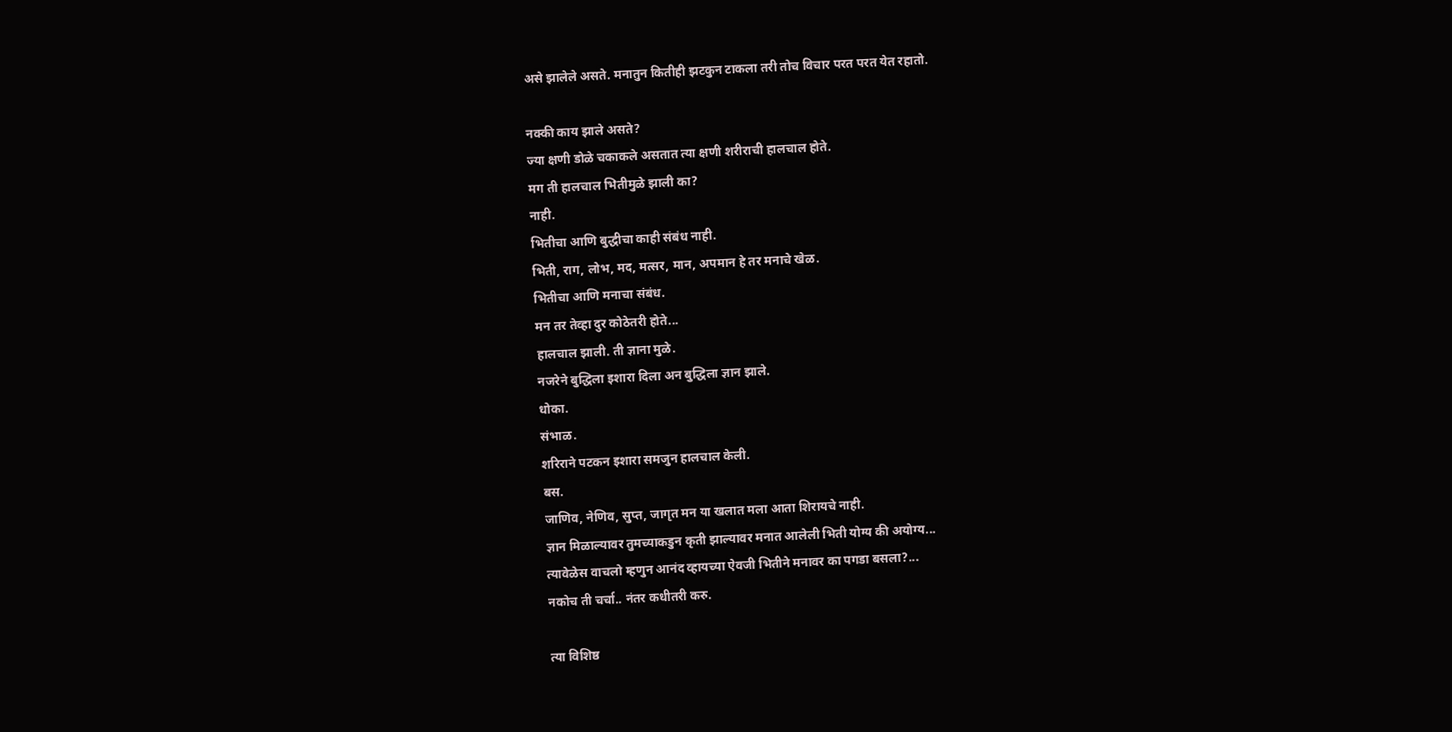असे झालेले असते. मनातुन कितीही झटकुन टाकला तरी तोच विचार परत परत येत रहातो.

नक्की काय झाले असते?
ज्या क्षणी डोळे चकाकले असतात त्या क्षणी शरीराची हालचाल होते.
मग ती हालचाल भितीमुळे झाली का?
नाही.
भितीचा आणि बुद्धीचा काही संबंध नाही.
भिती, राग, लोभ, मद, मत्सर, मान, अपमान हे तर मनाचे खेळ.
भितीचा आणि मनाचा संबंध.
मन तर तेव्हा दुर कोठेतरी होते...
हालचाल झाली. ती ज्ञाना मुळे.
नजरेने बुद्धिला इशारा दिला अन बुद्धिला ज्ञान झाले.
धोका.
संभाळ.
शरिराने पटकन इशारा समजुन हालचाल केली.
बस.
जाणिव, नेणिव, सुप्त, जागृत मन या खलात मला आता शिरायचे नाही.
ज्ञान मिळाल्यावर तुमच्याकडुन कृती झाल्यावर मनात आलेली भिती योग्य की अयोग्य...
त्यावेळेस वाचलो म्हणुन आनंद व्हायच्या ऐवजी भितीने मनावर का पगडा बसला?...
नकोच ती चर्चा.. नंतर कधीतरी करु.

त्या विशिष्ठ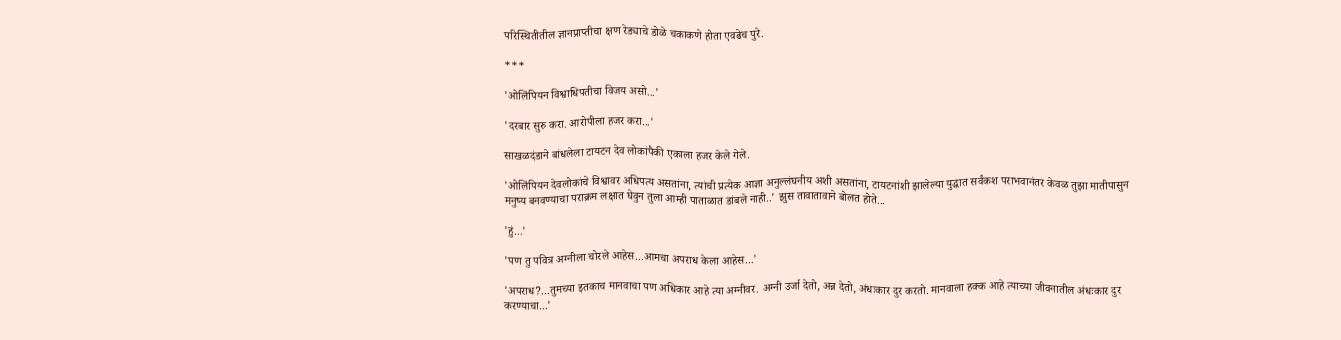परिस्थितीतील ज्ञानप्राप्तीचा क्षण रेड्याचे डोळे चकाकणे होता एवढेच पुरे.

***

'ओलिंपियन विश्वाधिपतीचा विजय असो...'

'दरबार सुरु करा. आरोपीला हजर करा...'

साखळदंडाने बांधलेला टायटन देव लोकांपैकी एकाला हजर केले गेले.

'ओलिंपियन देवलोकांचे विश्वावर अधिपत्य असतांना, त्यांची प्रत्येक आज्ञा अनुल्लंघनीय अशी असतांना, टायटनांशी झालेल्या युद्धात सर्वंकश पराभवानंतर केवळ तुझा मातीपासुन मनुष्य बनवण्याचा पराक्रम लक्षात घेवुन तुला आम्ही पाताळात डांबले नाही..' झुस तावातावाने बोलत होते...

'हुं...'

'पण तु पवित्र अग्नीला चोरले आहेस...आमचा अपराध केला आहेस...'

'अपराध?...तुमच्या इतकाच मानवाचा पण अधिकार आहे त्या अग्नीवर. अग्नी उर्जा देतो, अन्न देतो, अंधःकार दुर करतो. मानवाला हक्क आहे त्याच्या जीवनातील अंधःकार दुर करण्याचा...'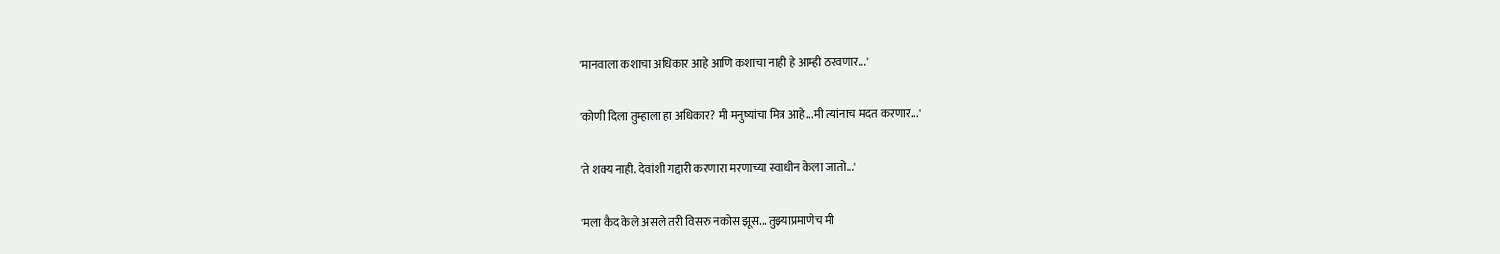'मानवाला कशाचा अधिकार आहे आणि कशाचा नाही हे आम्ही ठरवणार...'

'कोणी दिला तुम्हाला हा अधिकार? मी मनु‍ष्यांचा मित्र आहे...मी त्यांनाच मदत करणार...'

'ते शक्य नाही. देवांशी गद्दारी करणारा मरणाच्या स्वाधीन केला जातो...'

'मला कैद केले असले तरी विसरु नकोस झूस... तुझ्याप्रमाणेच मी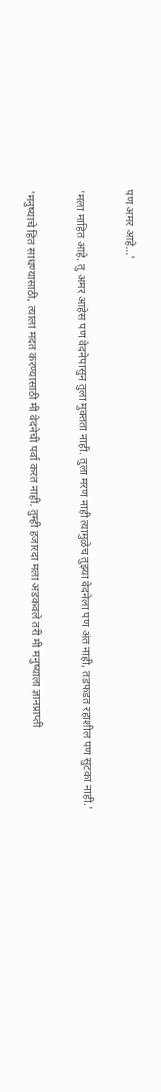पण अमर आहे...'

'मला माहित आहे. तु अमर आहेस पण वेदनेपासुन तुला मुक्तता नाही. तुला मरण नाही त्यामुळेच तुझ्या वेदनेला पण अंत नाही, तडफडत रहाशील पण सुटका नाही.'

'मनुष्याचे हित साधण्यासाठी, त्याला मदत करण्यासाठी मी वेदनेची पर्वा करत नाही. तुम्ही हजारदा मला अडकवले तरी मी मनुष्याला ज्ञानप्राप्ती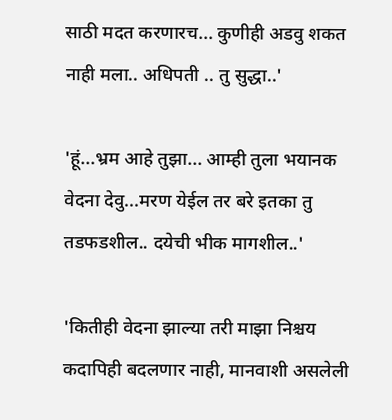साठी मदत करणारच... कुणीही अडवु शकत नाही मला.. अधिपती .. तु सुद्धा..'

'हूं...भ्रम आहे तुझा... आम्ही तुला भयानक वेदना देवु...मरण येईल तर बरे इतका तु तडफडशील.. दयेची भीक मागशील..'

'कितीही वेदना झाल्या तरी माझा निश्चय कदापिही बदलणार नाही, मानवाशी असलेली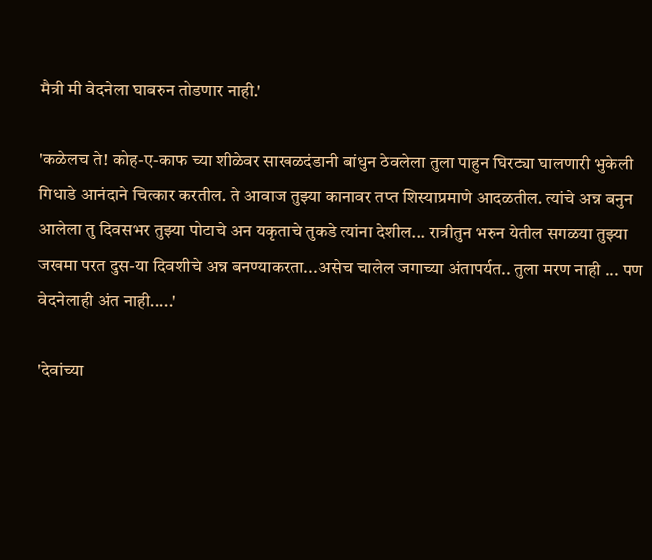मैत्री मी वेदनेला घाबरुन तोडणार नाही.'

'कळेलच ते! कोह-ए-काफ च्या शीळेवर साखळदंडानी बांधुन ठेवलेला तुला पाहुन घिरट्या घालणारी भुकेली गिधाडे आनंदाने चित्कार करतील. ते आवाज तुझ्या कानावर तप्त शिस्याप्रमाणे आदळतील. त्यांचे अन्न बनुन आलेला तु दिवसभर तुझ्या पोटाचे अन यकृताचे तुकडे त्यांना देशील... रात्रीतुन भरुन येतील सगळया तुझ्या जखमा परत दुस-या दिवशीचे अन्न बनण्याकरता...असेच चालेल जगाच्या अंतापर्यत.. तुला मरण नाही ... पण वेदनेलाही अंत नाही.....'

'देवांच्या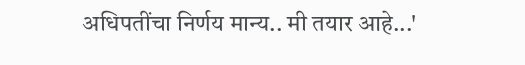अधिपतींचा निर्णय मान्य.. मी तयार आहे...'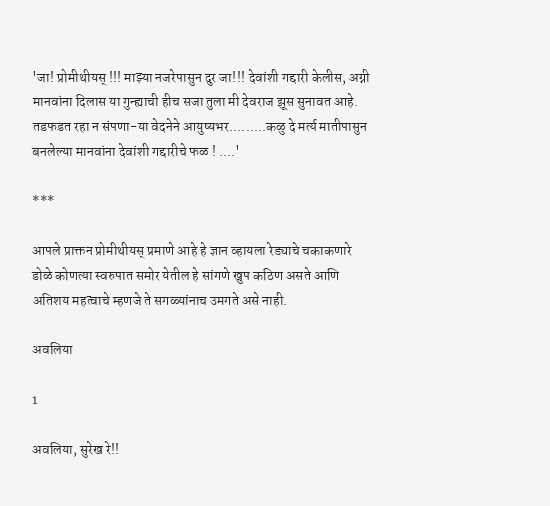'जा! प्रोमीथीयस् !!! माझ्या नजरेपासुन दुर जा!!! देवांशी गद्दारी केलीस, अग्नी मानवांना दिलास या गुन्ह्याची हीच सजा तुला मी देवराज झूस सुनावत आहे. तडफडत रहा न संपणा-या वेदनेने आयुष्यभर.........कळु दे मर्त्य मातीपासुन बनलेल्या मानवांना देवांशी गद्दारीचे फळ ! ....'

***

आपले प्राक्तन प्रोमीथीयस् प्रमाणे आहे हे ज्ञान व्हायला रेड्याचे चकाकणारे डोळे कोणत्या स्वरुपात समोर येतील हे सांगणे खुप कठिण असते आणि अतिशय महत्वाचे म्हणजे ते सगळ्यांनाच उमगते असे नाही.

अवलिया

1

अवलिया, सुरेख रे!!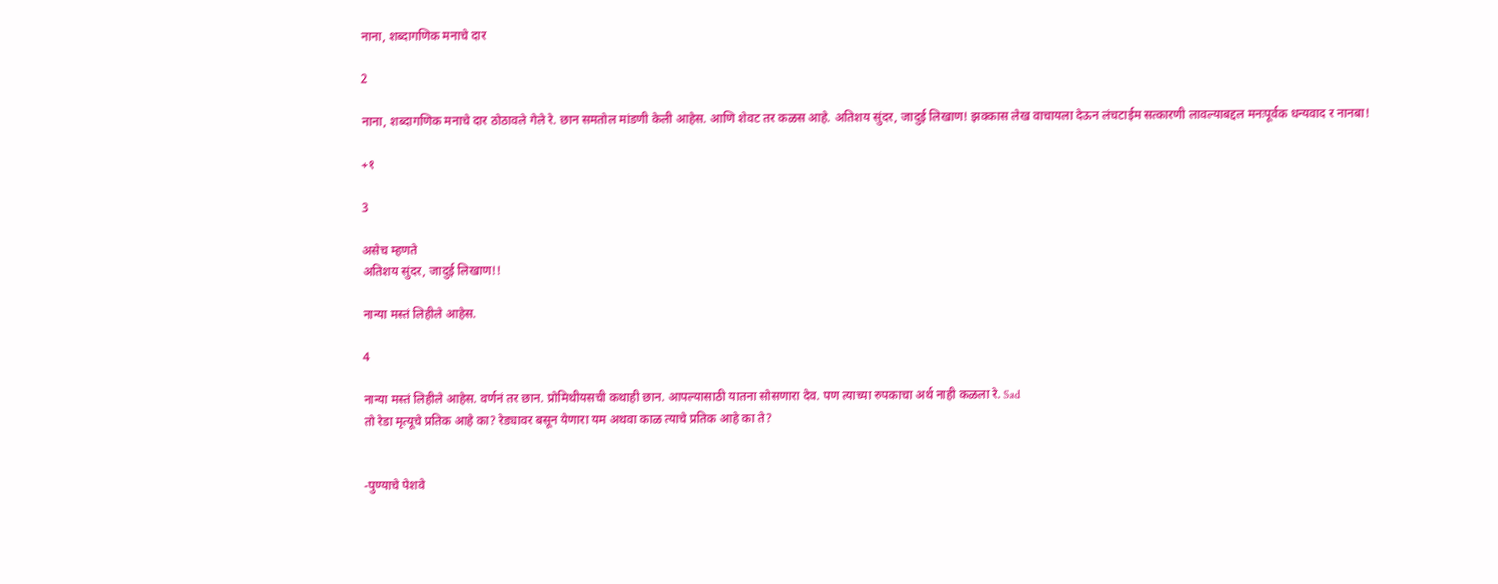नाना, शब्दागणिक मनाचे दार

2

नाना, शब्दागणिक मनाचे दार ठोठावले गेले रे. छान समतोल मांडणी केली आहेस. आणि शेवट तर कळस आहे. अतिशय सुंदर, जादुई लिखाण! झक्कास लेख वाचायला देऊन लंचटाईम सत्कारणी लावल्याबद्दल मनःपूर्वक धन्यवाद र नानबा!

+१

3

असेच म्हणते
अतिशय सुंदर, जादुई लिखाण!!

नान्या मस्तं लिहीले आहेस.

4

नान्या मस्तं लिहीले आहेस. वर्णनं तर छान. प्रोमिथीयसची कथाही छान. आपल्यासाठी यातना सोसणारा देव. पण त्याच्या रुपकाचा अर्थ नाही कळला रे. Sad
तो रेडा मृत्यूचे प्रतिक आहे का? रेड्यावर बसून येणारा यम अथवा काळ त्याचे प्रतिक आहे का ते?


-पुण्याचे पेशवे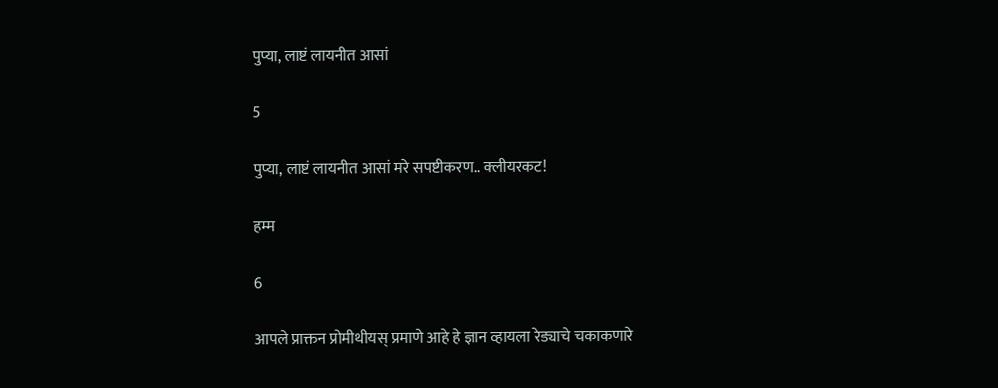पुप्या, लाष्टं लायनीत आसां

5

पुप्या, लाष्टं लायनीत आसां मरे सपष्टीकरण.. क्लीयरकट!

हम्म

6

आपले प्राक्तन प्रोमीथीयस् प्रमाणे आहे हे ज्ञान व्हायला रेड्याचे चकाकणारे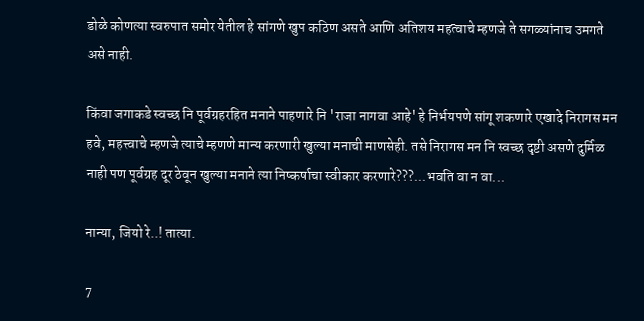डोळे कोणत्या स्वरुपात समोर येतील हे सांगणे खुप कठिण असते आणि अतिशय महत्वाचे म्हणजे ते सगळ्यांनाच उमगते असे नाही.

किंवा जगाकडे स्वच्छ नि पूर्वग्रहरहित मनाने पाहणारे नि 'राजा नागवा आहे' हे निर्भयपणे सांगू शकणारे एखादे निरागस मन हवे, महत्त्वाचे म्हणजे त्याचे म्हणणे मान्य करणारी खुल्या मनाची माणसेही. तसे निरागस मन नि स्वच्छ दृष्टी असणे दुर्मिळ नाही पण पूर्वग्रह दूर ठेवून खुल्या मनाने त्या निष्कर्षाचा स्वीकार करणारे???...भवति वा न वा...

नान्या, जियो रे..! तात्या.

7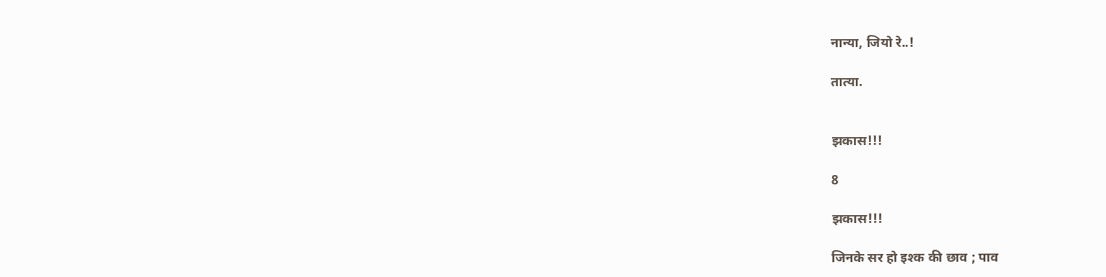नान्या, जियो रे..!

तात्या.


झकास!!!

8

झकास!!!

जिनके सर हो इश्क की छाव ; पाव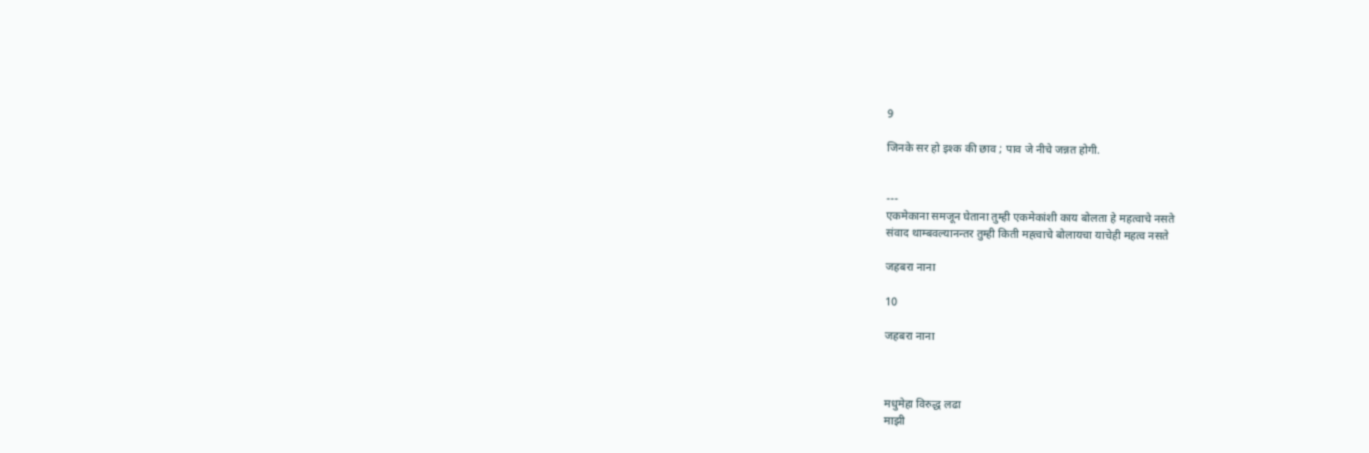9

जिनके सर हो इश्क की छाव ; पाव जे नीचे जन्नत होगी.


---
एकमेकाना समजून घेताना तुम्ही एकमेकांशी काय बोलता हे महत्वाचे नसते
संवाद थाम्बवल्यानन्तर तुम्ही किती मह्त्वाचे बोलायचा याचेही महत्व नसते

जहबरा नाना

10

जहबरा नाना



मधुमेहा विरुद्ध लढा
माझी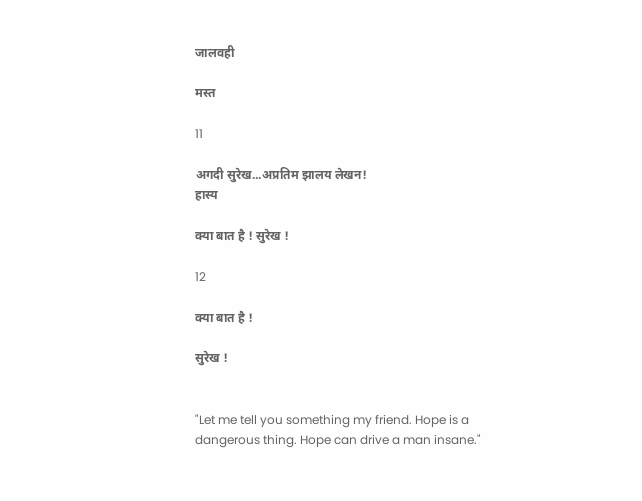जालवही

मस्त

11

अगदी सुरेख...अप्रतिम झालय लेखन!
हास्य

क्या बात है ! सुरेख !

12

क्या बात है !

सुरेख !


"Let me tell you something my friend. Hope is a dangerous thing. Hope can drive a man insane."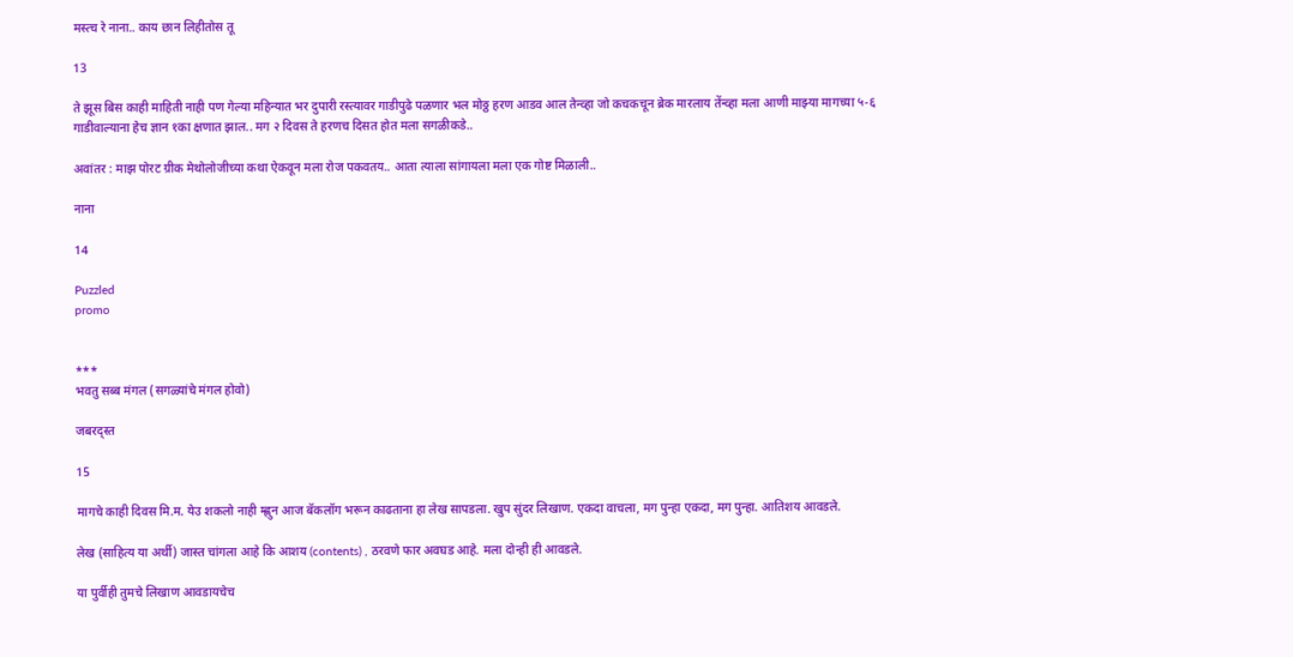मस्त्च रे नाना.. काय छान लिहीतोस तू

13

ते झूस बिस काही माहिती नाही पण गेल्या महिन्यात भर दुपारी रस्त्यावर गाडीपुढे पळणार भल मोठ्ठ हरण आडव आल तेन्व्हा जो कचकचून ब्रेक मारलाय तेंन्व्हा मला आणी माझ्या मागच्या ५-६ गाडीवाल्याना हेच ज्ञान १का क्षणात झाल.. मग २ दिवस ते हरणच दिसत होत मला सगळीकडे..

अवांतर : माझ पोरट ग्रीक मेथोलोजीच्या कथा ऐकवून मला रोज पकवतय.. आता त्याला सांगायला मला एक गोष्ट मिळाली..

नाना

14

Puzzled
promo


***
भवतु सब्ब मंगल (सगळ्यांचे मंगल होवो)

जबरद्स्त

15

मागचे काही दिवस मि.म. येउ शकलो नाही म्ह्णुन आज बॅकलॉग भरून काढताना हा लेख सापडला. खुप सुंदर लिखाण. एकदा वाचला, मग पुन्हा एकदा, मग पुन्हा. आतिशय आवडले.

लेख (साहित्य या अर्थी) जास्त चांगला आहे कि आशय (contents) , ठरवणे फार अवघड आहे. मला दोन्ही ही आवडले.

या पुर्वीही तुमचे लिखाण आवडायचेच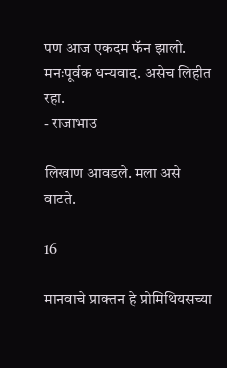पण आज एकदम फॅन झालो. मनःपूर्वक धन्यवाद. असेच लिहीत रहा.
- राजाभाउ

लिखाण आवडले. मला असे वाटते.

16

मानवाचे प्राक्तन हे प्रोमिथियसच्या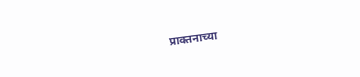प्राक्तनाच्या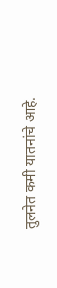तुलनेत कमी यातनांचे आहे.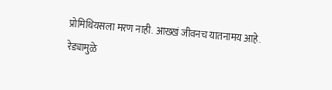प्रोमिथियसला मरण नाही. आख्खं जीवनच यातनामय आहे.
रेड्यामुळे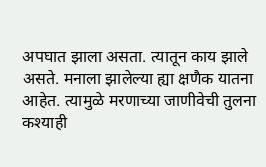अपघात झाला असता. त्यातून काय झाले असते. मनाला झालेल्या ह्या क्षणैक यातना आहेत. त्यामुळे मरणाच्या जाणीवेची तुलना कश्याही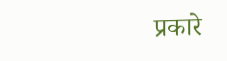प्रकारे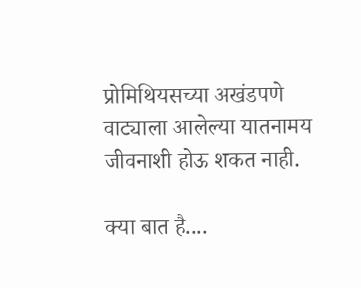प्रोमिथियसच्या अखंडपणे वाट्याला आलेल्या यातनामय जीवनाशी होऊ शकत नाही.

क्या बात है....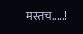मस्तच.....!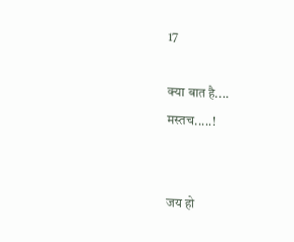17

क्या बात है....
मस्तच.....!


जय हो